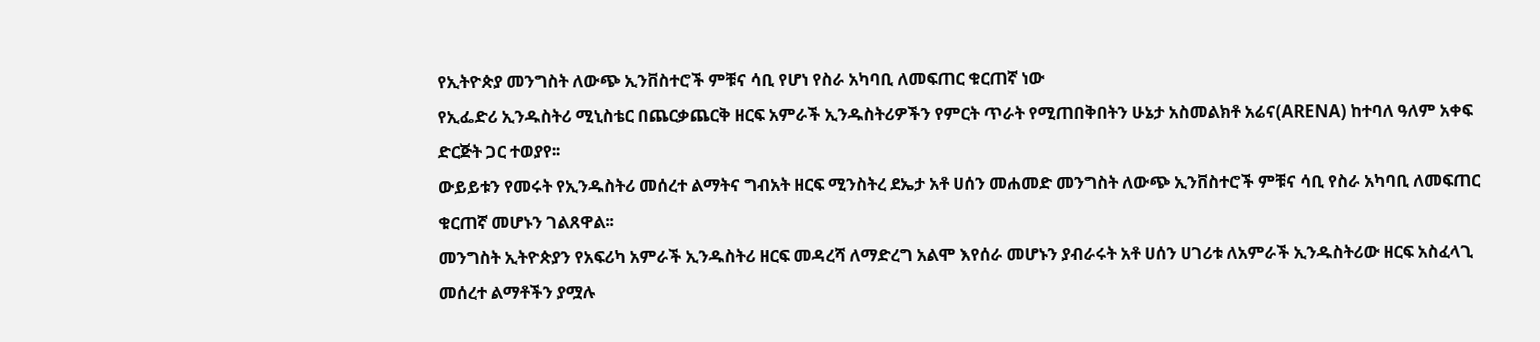የኢትዮጵያ መንግስት ለውጭ ኢንቨስተሮች ምቹና ሳቢ የሆነ የስራ አካባቢ ለመፍጠር ቁርጠኛ ነው
የኢፌድሪ ኢንዱስትሪ ሚኒስቴር በጨርቃጨርቅ ዘርፍ አምራች ኢንዱስትሪዎችን የምርት ጥራት የሚጠበቅበትን ሁኔታ አስመልክቶ አሬና(ARENA) ከተባለ ዓለም አቀፍ ድርጅት ጋር ተወያየ፡፡
ውይይቱን የመሩት የኢንዱስትሪ መሰረተ ልማትና ግብአት ዘርፍ ሚንስትረ ደኤታ አቶ ሀሰን መሐመድ መንግስት ለውጭ ኢንቨስተሮች ምቹና ሳቢ የስራ አካባቢ ለመፍጠር ቁርጠኛ መሆኑን ገልጸዋል፡፡
መንግስት ኢትዮጵያን የአፍሪካ አምራች ኢንዱስትሪ ዘርፍ መዳረሻ ለማድረግ አልሞ እየሰራ መሆኑን ያብራሩት አቶ ሀሰን ሀገሪቱ ለአምራች ኢንዱስትሪው ዘርፍ አስፈላጊ መሰረተ ልማቶችን ያሟሉ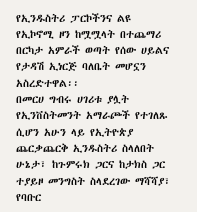የኢንዱስትሪ ፓርኮችንና ልዩ የኢኮኖሚ ዞን ከሟሟላት በተጨማሪ በርካታ አምራች ወጣት የሰው ሀይልና የታዳሽ ኢነርጅ ባለቤት መሆኗን አስረድተዋል፡፡
በመርሀ ግብሩ ሀገሪቱ ያሏት የኢንቨስትመንት አማራጮች የተገለጹ ሲሆን አሁን ላይ የኢትዮጵያ ጨርቃጨርቅ ኢንዱስትሪ ስላለበት ሁኔታ፣ ከጉምሩክ ጋርና ከታክስ ጋር ተያይዞ መንግስት ስላደረገው ማሻሻያ፣ የባቡር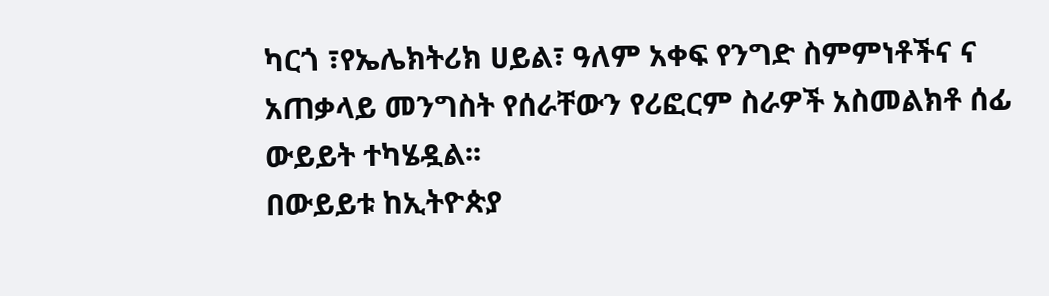ካርጎ ፣የኤሌክትሪክ ሀይል፣ ዓለም አቀፍ የንግድ ስምምነቶችና ና አጠቃላይ መንግስት የሰራቸውን የሪፎርም ስራዎች አስመልክቶ ሰፊ ውይይት ተካሄዷል፡፡
በውይይቱ ከኢትዮጵያ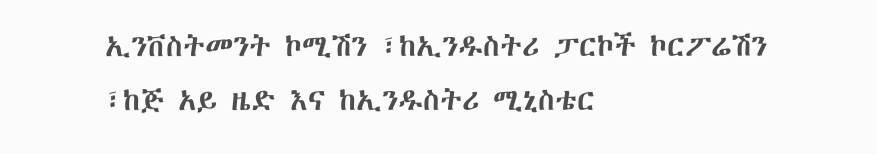ኢንቨስትመንት ኮሚሽን ፣ከኢንዱስትሪ ፓርኮች ኮርፖሬሽን ፣ከጅ አይ ዜድ እና ከኢንዱስትሪ ሚኒስቴር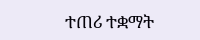ተጠሪ ተቋማት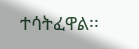ተሳትፈዋል፡፡